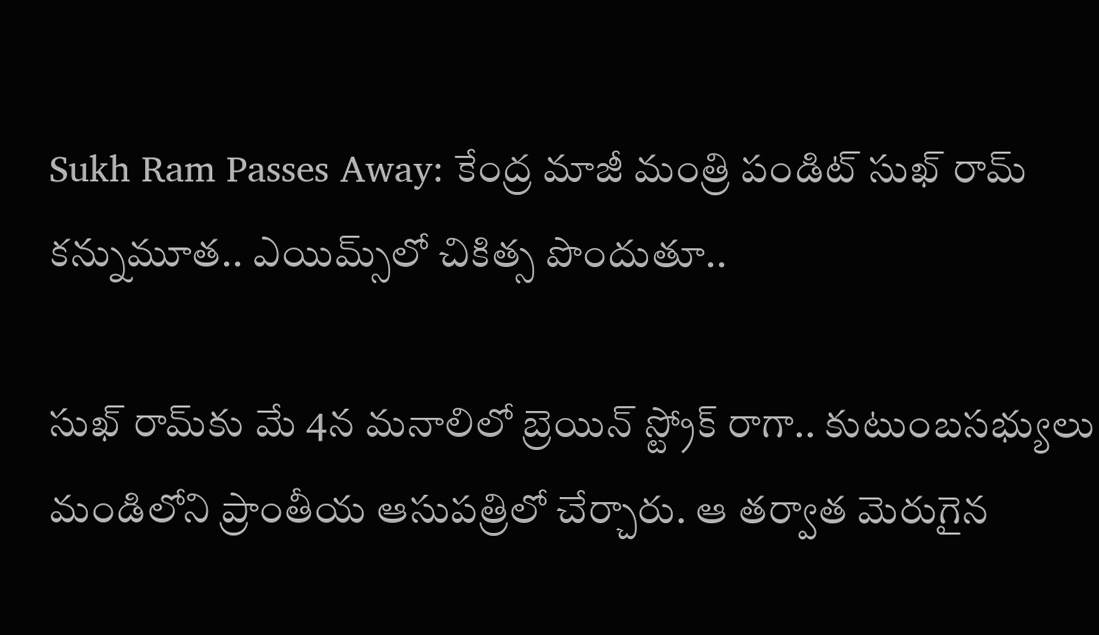Sukh Ram Passes Away: కేంద్ర మాజీ మంత్రి పండిట్ సుఖ్ రామ్ కన్నుమూత.. ఎయిమ్స్‌లో చికిత్స పొందుతూ..

సుఖ్ రామ్‌కు మే 4న మనాలిలో బ్రెయిన్ స్ట్రోక్ రాగా.. కుటుంబసభ్యులు మండిలోని ప్రాంతీయ ఆసుపత్రిలో చేర్చారు. ఆ తర్వాత మెరుగైన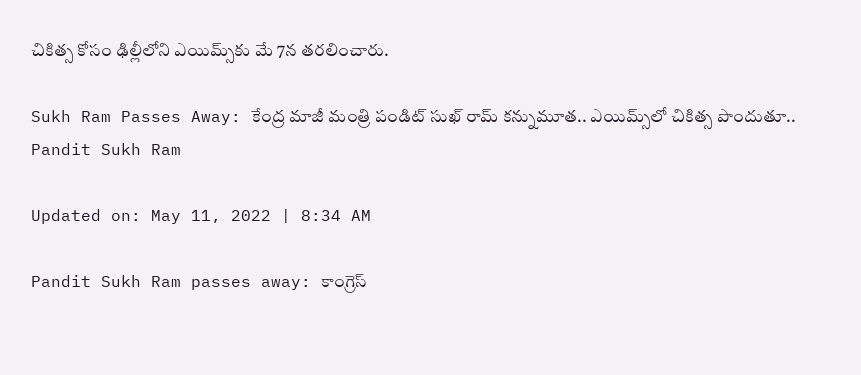చికిత్స కోసం ఢిల్లీలోని ఎయిమ్స్‌కు మే 7న తరలించారు.

Sukh Ram Passes Away: కేంద్ర మాజీ మంత్రి పండిట్ సుఖ్ రామ్ కన్నుమూత.. ఎయిమ్స్‌లో చికిత్స పొందుతూ..
Pandit Sukh Ram

Updated on: May 11, 2022 | 8:34 AM

Pandit Sukh Ram passes away: కాంగ్రెస్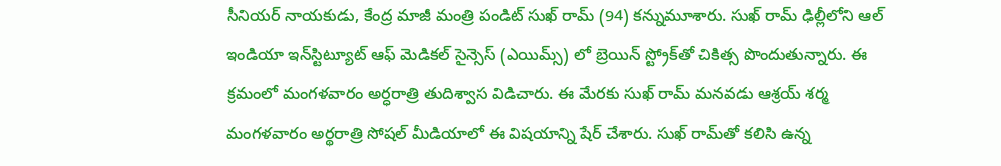సీనియర్ నాయకుడు, కేంద్ర మాజీ మంత్రి పండిట్ సుఖ్ రామ్ (94) కన్నుమూశారు. సుఖ్ రామ్ ఢిల్లీలోని ఆల్ ఇండియా ఇన్‌స్టిట్యూట్ ఆఫ్ మెడికల్ సైన్సెస్ (ఎయిమ్స్) లో బ్రెయిన్ స్ట్రోక్‌తో చికిత్స పొందుతున్నారు. ఈ క్రమంలో మంగళవారం అర్ధరాత్రి తుదిశ్వాస విడిచారు. ఈ మేరకు సుఖ్ రామ్ మనవడు ఆశ్రయ్ శర్మ మంగళవారం అర్థరాత్రి సోషల్ మీడియాలో ఈ విషయాన్ని షేర్ చేశారు. సుఖ్ రామ్‌తో కలిసి ఉన్న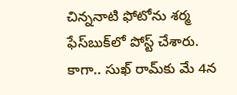చిన్ననాటి ఫోటోను శర్మ ఫేస్‌బుక్‌లో పోస్ట్ చేశారు. కాగా.. సుఖ్ రామ్‌కు మే 4న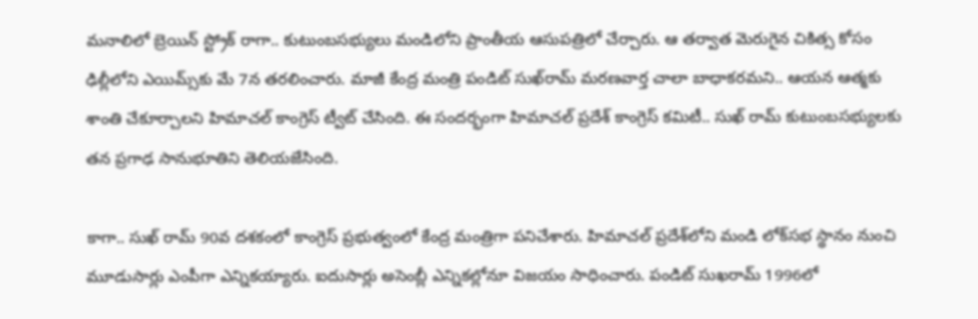మనాలిలో బ్రెయిన్ స్ట్రోక్ రాగా.. కుటుంబసభ్యులు మండిలోని ప్రాంతీయ ఆసుపత్రిలో చేర్చారు. ఆ తర్వాత మెరుగైన చికిత్స కోసం ఢిల్లీలోని ఎయిమ్స్‌కు మే 7న తరలించారు. మాజీ కేంద్ర మంత్రి పండిట్ సుఖ్‌రామ్ మరణవార్త చాలా బాధాకరమని.. ఆయన ఆత్మకు శాంతి చేకూర్చాలని హిమాచల్ కాంగ్రెస్ ట్వీట్ చేసింది. ఈ సందర్భంగా హిమాచల్ ప్రదేశ్ కాంగ్రెస్ కమిటీ.. సుఖ్ రామ్ కుటుంబసభ్యులకు తన ప్రగాఢ సానుభూతిని తెలియజేసింది.

కాగా.. సుఖ్ రామ్ 90వ దశకంలో కాంగ్రెస్ ప్రభుత్వంలో కేంద్ర మంత్రిగా పనిచేశారు. హిమాచల్ ప్రదేశ్‌లోని మండి లోక్‌సభ స్థానం నుంచి మూడుసార్లు ఎంపీగా ఎన్నికయ్యారు. ఐదుసార్లు అసెంబ్లీ ఎన్నికల్లోనూ విజయం సాధించారు. పండిట్ సుఖరామ్ 1996లో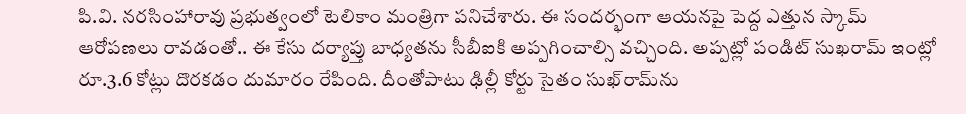పి.వి. నరసింహారావు ప్రభుత్వంలో టెలికాం మంత్రిగా పనిచేశారు. ఈ సందర్భంగా ఆయనపై పెద్ద ఎత్తున స్కామ్‌ ఆరోపణలు రావడంతో.. ఈ కేసు దర్యాప్తు బాధ్యతను సీబీఐకి అప్పగించాల్సి వచ్చింది. అప్పట్లో పండిట్ సుఖరామ్ ఇంట్లో రూ.3.6 కోట్లు దొరకడం దుమారం రేపింది. దీంతోపాటు ఢిల్లీ కోర్టు సైతం సుఖ్‌రామ్‌ను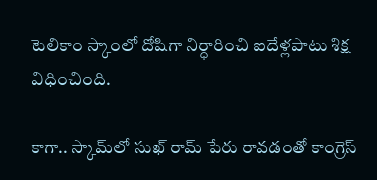టెలికాం స్కాంలో దోషిగా నిర్ధారించి ఐదేళ్లపాటు శిక్ష విధించింది.

కాగా.. స్కామ్‌లో సుఖ్ రామ్ పేరు రావడంతో కాంగ్రెస్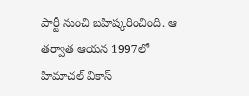పార్టీ నుంచి బహిష్కరించింది. ఆ తర్వాత ఆయన 1997లో హిమాచల్‌ వికాస్‌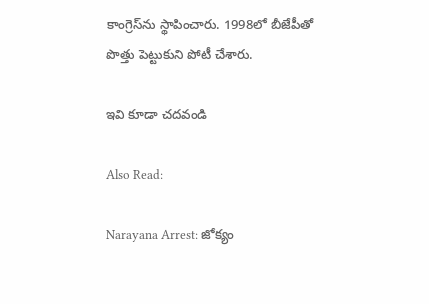కాంగ్రెస్‌ను స్థాపించారు. 1998లో బీజేపీతో పొత్తు పెట్టుకుని పోటీ చేశారు.

ఇవి కూడా చదవండి

Also Read:

Narayana Arrest: జోక్యం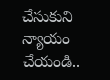చేసుకుని న్యాయం చేయండి..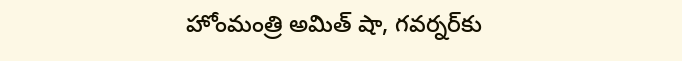హోంమంత్రి అమిత్ షా, గవర్నర్‌కు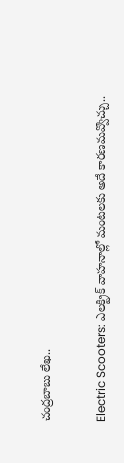చంద్రబాబు లేఖ..

Electric Scooters: ఎలక్ట్రిక్ వాహనాల్లో మంటలకు అదే కారణమవ్వొచ్చు..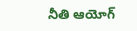నీతి ఆయోగ్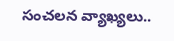సంచలన వ్యాఖ్యలు..